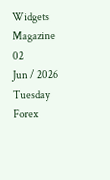Widgets Magazine
02
Jun / 2026
Tuesday
Forex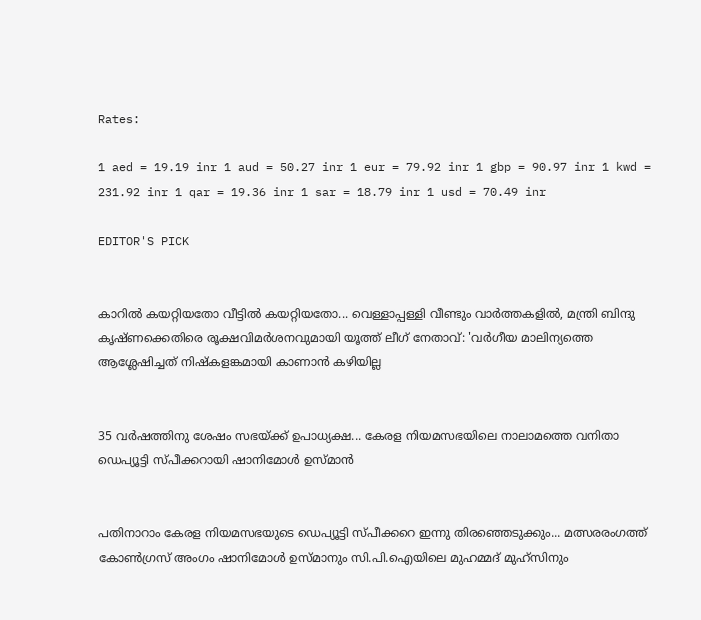Rates:

1 aed = 19.19 inr 1 aud = 50.27 inr 1 eur = 79.92 inr 1 gbp = 90.97 inr 1 kwd = 231.92 inr 1 qar = 19.36 inr 1 sar = 18.79 inr 1 usd = 70.49 inr

EDITOR'S PICK


കാറിൽ കയറ്റിയതോ വീട്ടിൽ കയറ്റിയതോ... വെള്ളാപ്പള്ളി വീണ്ടും വാർത്തകളിൽ, മന്ത്രി ബിന്ദു കൃഷ്‌ണക്കെതിരെ രൂക്ഷവിമർശനവുമായി യൂത്ത് ലീഗ് നേതാവ്: 'വർഗീയ മാലിന്യത്തെ ആശ്ലേഷിച്ചത് നിഷ്‌കളങ്കമായി കാണാൻ കഴിയില്ല


35 വർഷത്തിനു ശേഷം സഭയ്ക്ക് ഉപാധ്യക്ഷ... കേരള നിയമസഭയിലെ നാലാമത്തെ വനിതാ ഡെപ്യൂട്ടി സ്പീക്കറായി ഷാനിമോൾ ഉസ്മാൻ


പതിനാറാം കേരള നിയമസഭയുടെ ഡെപ്യൂട്ടി സ്പീക്കറെ ഇന്നു തിരഞ്ഞെടുക്കും... മത്സരരംഗത്ത് കോൺഗ്രസ് അംഗം ഷാനിമോൾ ഉസ്മാനും സി.പി.ഐയിലെ മുഹമ്മദ് മുഹ്സിനും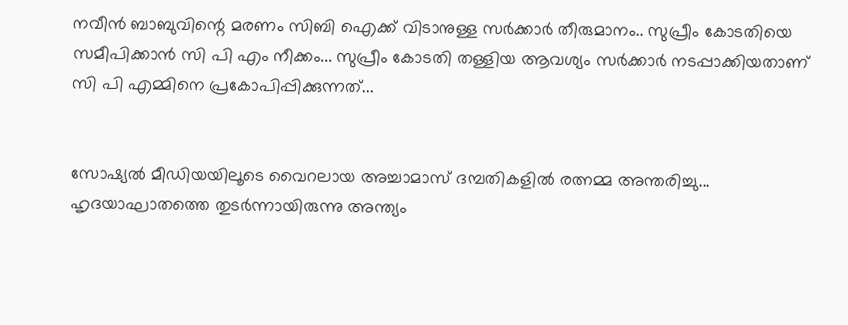നവീൻ ബാബുവിന്റെ മരണം സിബി ഐക്ക് വിടാനുള്ള സർക്കാർ തീരുമാനം.. സുപ്രീം കോടതിയെ സമീപിക്കാൻ സി പി എം നീക്കം... സുപ്രീം കോടതി തള്ളിയ ആവശ്യം സർക്കാർ നടപ്പാക്കിയതാണ് സി പി എമ്മിനെ പ്രകോപിപ്പിക്കുന്നത്...


സോഷ്യൽ മീഡിയയിലൂടെ വൈറലായ അച്ചാമാസ് ദമ്പതികളിൽ രത്നമ്മ അന്തരിച്ചു... ഹൃദയാഘാതത്തെ തുടർന്നായിരുന്നു അന്ത്യം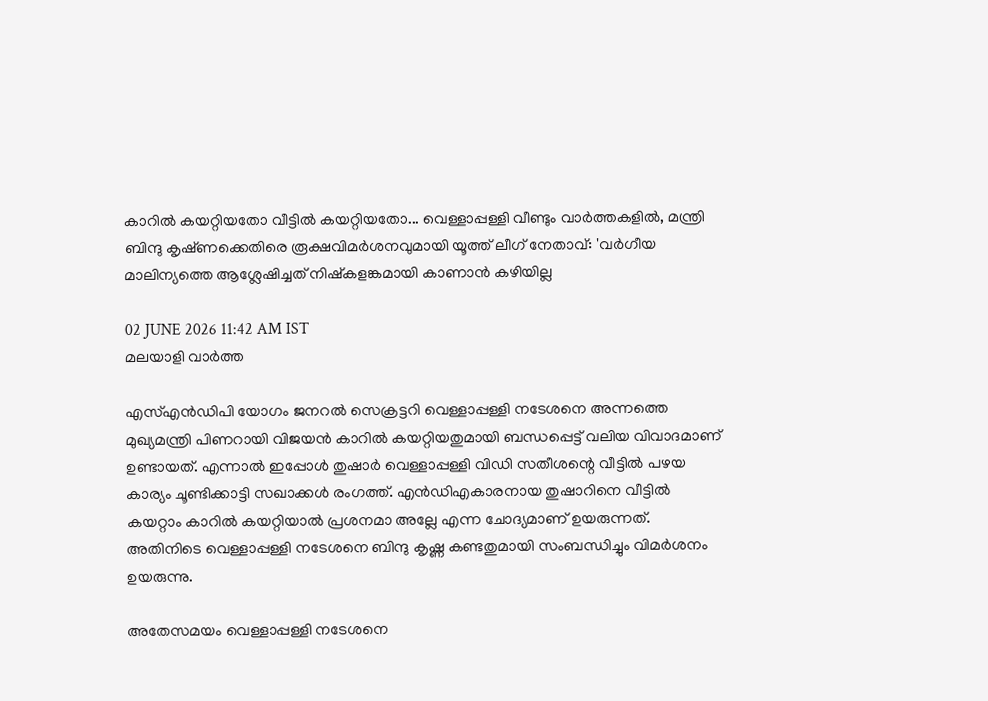കാറിൽ കയറ്റിയതോ വീട്ടിൽ കയറ്റിയതോ... വെള്ളാപ്പള്ളി വീണ്ടും വാർത്തകളിൽ, മന്ത്രി ബിന്ദു കൃഷ്‌ണക്കെതിരെ രൂക്ഷവിമർശനവുമായി യൂത്ത് ലീഗ് നേതാവ്: 'വർഗീയ മാലിന്യത്തെ ആശ്ലേഷിച്ചത് നിഷ്‌കളങ്കമായി കാണാൻ കഴിയില്ല

02 JUNE 2026 11:42 AM IST
മലയാളി വാര്‍ത്ത

എസ്എൻഡിപി യോഗം ജനറൽ സെക്രട്ടറി വെള്ളാപ്പള്ളി നടേശനെ അന്നത്തെ മുഖ്യമന്ത്രി പിണറായി വിജയൻ കാറിൽ കയറ്റിയതുമായി ബന്ധപ്പെട്ട് വലിയ വിവാദമാണ് ഉണ്ടായത്. എന്നാൽ ഇപ്പോൾ തുഷാർ വെള്ളാപ്പള്ളി വിഡി സതീശന്റെ വീട്ടിൽ പഴയ കാര്യം ചൂണ്ടിക്കാട്ടി സഖാക്കൾ രംഗത്ത്. എൻഡിഎകാരനായ തുഷാറിനെ വീട്ടിൽ കയറ്റാം കാറിൽ കയറ്റിയാൽ പ്രശനമാ അല്ലേ എന്ന ചോദ്യമാണ് ഉയരുന്നത്. അതിനിടെ വെള്ളാപ്പള്ളി നടേശനെ ബിന്ദു കൃഷ്ണ കണ്ടതുമായി സംബന്ധിച്ചും വിമർശനം ഉയരുന്നു.

അതേസമയം വെള്ളാപ്പള്ളി നടേശനെ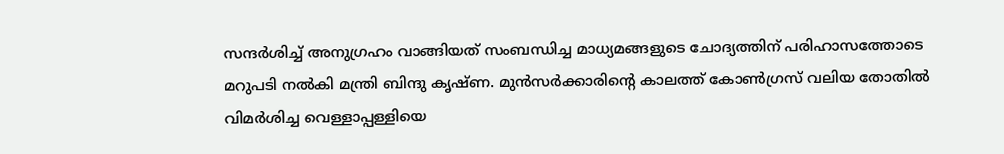സന്ദർശിച്ച് അനുഗ്രഹം വാങ്ങിയത് സംബന്ധിച്ച മാധ്യമങ്ങളുടെ ചോദ്യത്തിന് പരിഹാസത്തോടെ മറുപടി നൽകി മന്ത്രി ബിന്ദു കൃഷ്ണ. മുൻസർക്കാരിന്റെ കാലത്ത് കോൺഗ്രസ് വലിയ തോതിൽ‌ വിമർശിച്ച വെള്ളാപ്പള്ളിയെ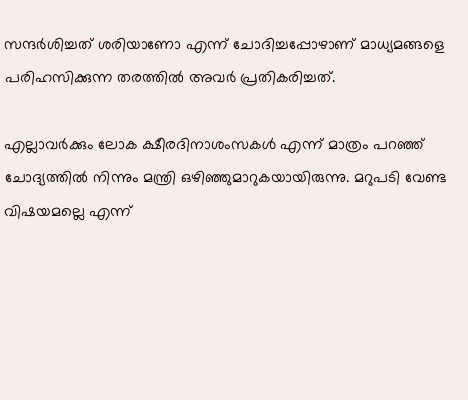സന്ദർശിച്ചത് ശരിയാണോ എന്ന് ചോദിച്ചപ്പോഴാണ് മാധ്യമങ്ങളെ പരിഹസിക്കുന്ന തരത്തിൽ അവർ പ്രതികരിച്ചത്.

എല്ലാവർക്കും ലോക ക്ഷീരദിനാശംസകൾ എന്ന് മാത്രം പറഞ്ഞ് ചോദ്യത്തിൽ നിന്നും മന്ത്രി ഒഴിഞ്ഞുമാറുകയായിരുന്നു. മറുപടി വേണ്ട വിഷയമല്ലെ എന്ന്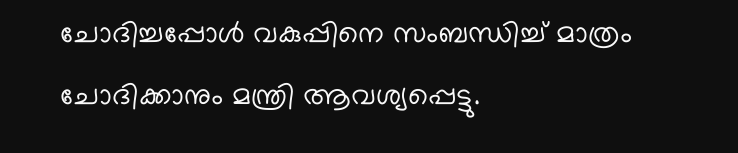ചോദിച്ചപ്പോൾ വകുപ്പിനെ സംബന്ധിച്ച് മാത്രം ചോദിക്കാനും മന്ത്രി ആവശ്യപ്പെട്ടു.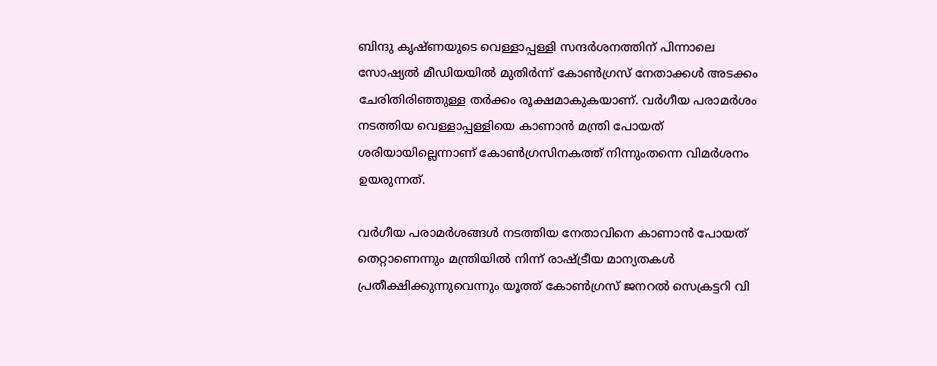ബിന്ദു കൃഷ്ണയുടെ വെള്ളാപ്പള്ളി സന്ദർശനത്തിന് പിന്നാലെ സോഷ്യൽ മീഡിയയിൽ മുതിർന്ന് കോൺഗ്രസ് നേതാക്കൾ അടക്കം ചേരിതിരിഞ്ഞുള്ള തർക്കം രൂക്ഷമാകുകയാണ്. വർഗീയ പരാമർശം നടത്തിയ വെള്ളാപ്പള്ളിയെ കാണാൻ മന്ത്രി പോയത് ശരിയായില്ലെന്നാണ് കോൺഗ്രസിനകത്ത് നിന്നുംതന്നെ വിമർശനം ഉയരുന്നത്.

വർഗീയ പരാമർശങ്ങൾ നടത്തിയ നേതാവിനെ കാണാൻ പോയത് തെറ്റാണെന്നും മന്ത്രിയിൽ നിന്ന് രാഷ്ട്രീയ മാന്യതകൾ പ്രതീക്ഷിക്കുന്നുവെന്നും യൂത്ത് കോൺഗ്രസ് ജനറൽ സെക്രട്ടറി വി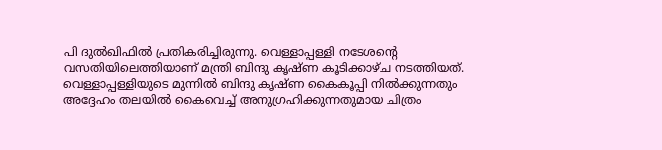പി ദുൽഖിഫിൽ പ്രതികരിച്ചിരുന്നു. വെള്ളാപ്പള്ളി നടേശന്റെ വസതിയിലെത്തിയാണ് മന്ത്രി ബിന്ദു കൃഷ്ണ കൂടിക്കാഴ്ച നടത്തിയത്. വെള്ളാപ്പള്ളിയുടെ മുന്നിൽ ബിന്ദു കൃഷ്ണ കൈകൂപ്പി നിൽക്കുന്നതും അദ്ദേഹം തലയിൽ കൈവെച്ച് അനുഗ്രഹിക്കുന്നതുമായ ചിത്രം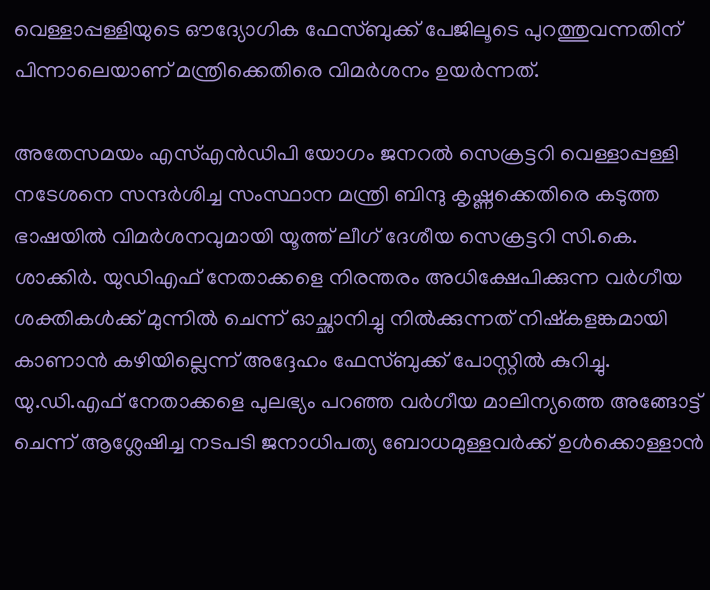വെള്ളാപ്പള്ളിയുടെ ഔദ്യോഗിക ഫേസ്ബുക്ക് പേജിലൂടെ പുറത്തുവന്നതിന് പിന്നാലെയാണ് മന്ത്രിക്കെതിരെ വിമർശനം ഉയർന്നത്.

അതേസമയം എസ്എൻഡിപി യോഗം ജനറൽ സെക്രട്ടറി വെള്ളാപ്പള്ളി നടേശനെ സന്ദർശിച്ച സംസ്ഥാന മന്ത്രി ബിന്ദു കൃഷ്ണക്കെതിരെ കടുത്ത ഭാഷയിൽ വിമർശനവുമായി യൂത്ത് ലീഗ് ദേശീയ സെക്രട്ടറി സി.കെ. ശാക്കിർ. യുഡിഎഫ് നേതാക്കളെ നിരന്തരം അധിക്ഷേപിക്കുന്ന വർഗീയ ശക്തികൾക്ക് മുന്നിൽ ചെന്ന് ഓച്ഛാനിച്ചു നിൽക്കുന്നത് നിഷ്‌കളങ്കമായി കാണാൻ കഴിയില്ലെന്ന് അദ്ദേഹം ഫേസ്ബുക്ക് പോസ്റ്റിൽ കുറിച്ചു. യു.ഡി.എഫ് നേതാക്കളെ പുലഭ്യം പറഞ്ഞ വർഗീയ മാലിന്യത്തെ അങ്ങോട്ട് ചെന്ന് ആശ്ലേഷിച്ച നടപടി ജനാധിപത്യ ബോധമുള്ളവർക്ക് ഉൾക്കൊള്ളാൻ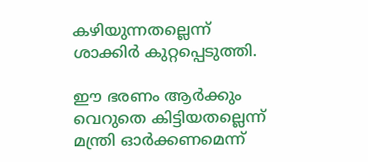കഴിയുന്നതല്ലെന്ന് ശാക്കിർ കുറ്റപ്പെടുത്തി.

ഈ ഭരണം ആർക്കും വെറുതെ കിട്ടിയതല്ലെന്ന് മന്ത്രി ഓർക്കണമെന്ന്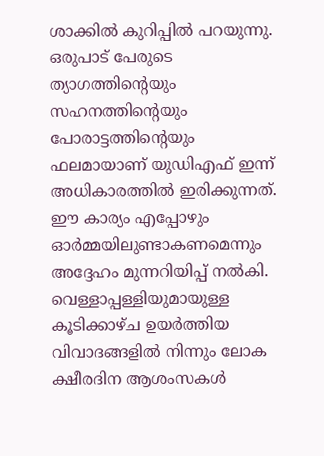ശാക്കിൽ കുറിപ്പിൽ പറയുന്നു. ഒരുപാട് പേരുടെ ത്യാഗത്തിന്റെയും സഹനത്തിന്റെയും പോരാട്ടത്തിന്റെയും ഫലമായാണ് യുഡിഎഫ് ഇന്ന് അധികാരത്തിൽ ഇരിക്കുന്നത്. ഈ കാര്യം എപ്പോഴും ഓർമ്മയിലുണ്ടാകണമെന്നും അദ്ദേഹം മുന്നറിയിപ്പ് നൽകി. വെള്ളാപ്പള്ളിയുമായുള്ള കൂടിക്കാഴ്ച ഉയർത്തിയ വിവാദങ്ങളിൽ നിന്നും ലോക ക്ഷീരദിന ആശംസകൾ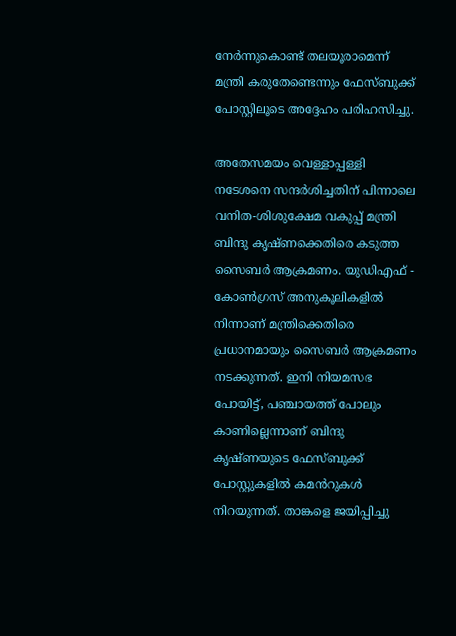നേർന്നുകൊണ്ട് തലയൂരാമെന്ന് മന്ത്രി കരുതേണ്ടെന്നും ഫേസ്ബുക്ക് പോസ്റ്റിലൂടെ അദ്ദേഹം പരിഹസിച്ചു.

അതേസമയം വെള്ളാപ്പള്ളി നടേശനെ സന്ദർശിച്ചതിന് പിന്നാലെ വനിത-ശിശുക്ഷേമ വകുപ്പ് മന്ത്രി ബിന്ദു കൃഷ്ണക്കെതിരെ കടുത്ത സൈബർ ആക്രമണം. യുഡിഎഫ് - കോൺഗ്രസ് അനുകൂലികളിൽ നിന്നാണ് മന്ത്രിക്കെതിരെ പ്രധാനമായും സൈബർ ആക്രമണം നടക്കുന്നത്. ഇനി നിയമസഭ പോയിട്ട്, പഞ്ചായത്ത് പോലും കാണില്ലെന്നാണ് ബിന്ദു കൃഷ്ണയുടെ ഫേസ്ബുക്ക് പോസ്റ്റുകളിൽ കമൻറുകൾ നിറയുന്നത്. താങ്കളെ ജയിപ്പിച്ചു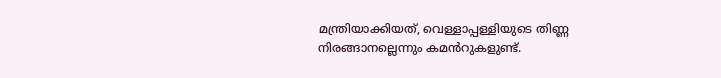മന്ത്രിയാക്കിയത്, വെള്ളാപ്പള്ളിയുടെ തിണ്ണ നിരങ്ങാനല്ലെന്നും കമൻറുകളുണ്ട്.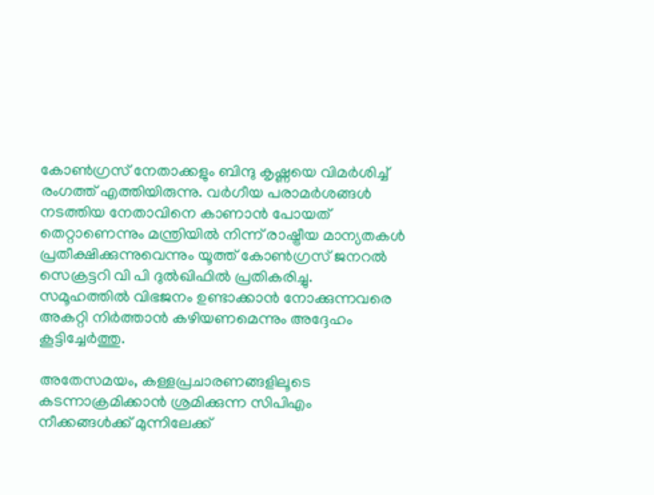കോൺഗ്രസ് നേതാക്കളും ബിന്ദു കൃഷ്ണയെ വിമർശിച്ച് രംഗത്ത് എത്തിയിരുന്നു. വർഗീയ പരാമർശങ്ങൾ നടത്തിയ നേതാവിനെ കാണാൻ പോയത് തെറ്റാണെന്നും മന്ത്രിയിൽ നിന്ന് രാഷ്ട്രീയ മാന്യതകൾ പ്രതീക്ഷിക്കുന്നുവെന്നും യൂത്ത് കോൺഗ്രസ് ജനറൽ സെക്രട്ടറി വി പി ദുൽഖിഫിൽ പ്രതികരിച്ചു. സമൂഹത്തിൽ വിഭജനം ഉണ്ടാക്കാൻ നോക്കുന്നവരെ അകറ്റി നിർത്താൻ കഴിയണമെന്നും അദ്ദേഹം കൂട്ടിച്ചേർത്തു.

അതേസമയം, കള്ളപ്രചാരണങ്ങളിലൂടെ കടന്നാക്രമിക്കാൻ ശ്രമിക്കുന്ന സിപിഎം നീക്കങ്ങൾക്ക് മുന്നിലേക്ക്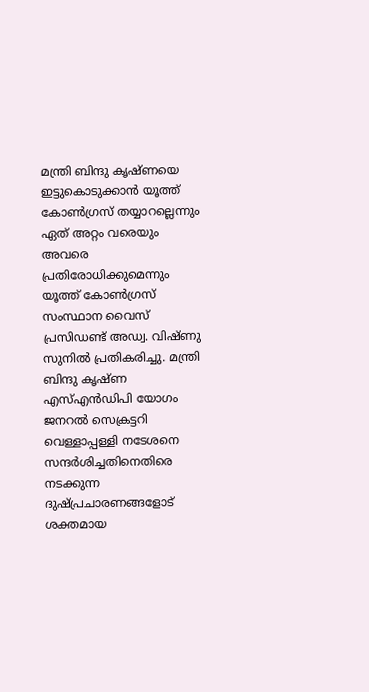മന്ത്രി ബിന്ദു കൃഷ്ണയെ ഇട്ടുകൊടുക്കാൻ യൂത്ത് കോൺഗ്രസ് തയ്യാറല്ലെന്നും ഏത് അറ്റം വരെയും അവരെ പ്രതിരോധിക്കുമെന്നും യൂത്ത് കോൺഗ്രസ് സംസ്ഥാന വൈസ് പ്രസിഡണ്ട് അഡ്വ. വിഷ്ണു സുനിൽ പ്രതികരിച്ചു. മന്ത്രി ബിന്ദു കൃഷ്ണ എസ്എൻഡിപി യോഗം ജനറൽ സെക്രട്ടറി വെള്ളാപ്പള്ളി നടേശനെ സന്ദർശിച്ചതിനെതിരെ നടക്കുന്ന ദുഷ്പ്രചാരണങ്ങളോട് ശക്തമായ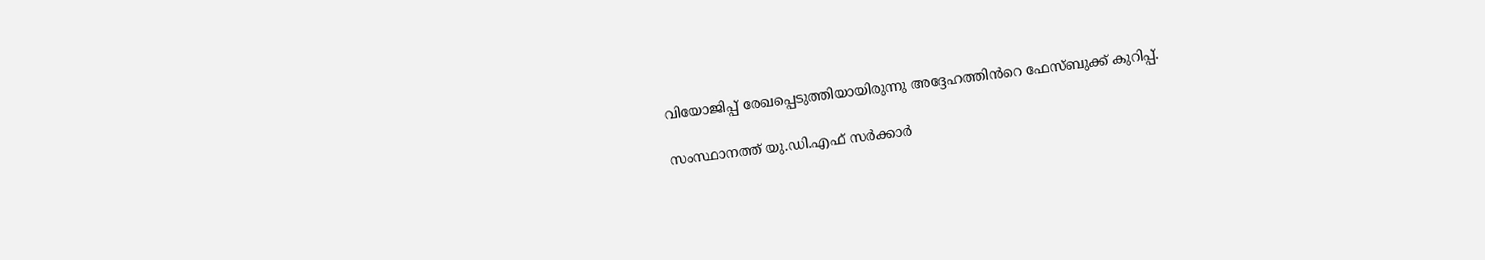വിയോജിപ്പ് രേഖപ്പെടുത്തിയായിരുന്നു അദ്ദേഹത്തിൻറെ ഫേസ്ബുക്ക് കുറിപ്പ്.

സംസ്ഥാനത്ത് യു.ഡി.എഫ് സർക്കാർ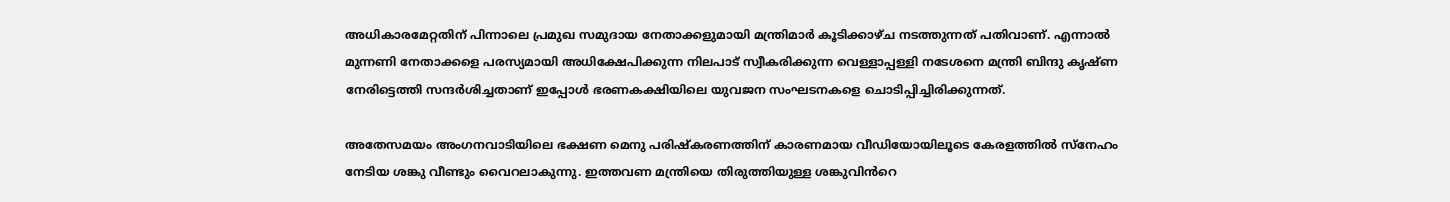അധികാരമേറ്റതിന് പിന്നാലെ പ്രമുഖ സമുദായ നേതാക്കളുമായി മന്ത്രിമാർ കൂടിക്കാഴ്ച നടത്തുന്നത് പതിവാണ്. എന്നാൽ മുന്നണി നേതാക്കളെ പരസ്യമായി അധിക്ഷേപിക്കുന്ന നിലപാട് സ്വീകരിക്കുന്ന വെള്ളാപ്പള്ളി നടേശനെ മന്ത്രി ബിന്ദു കൃഷ്ണ നേരിട്ടെത്തി സന്ദർശിച്ചതാണ് ഇപ്പോൾ ഭരണകക്ഷിയിലെ യുവജന സംഘടനകളെ ചൊടിപ്പിച്ചിരിക്കുന്നത്.

അതേസമയം അംഗനവാടിയിലെ ഭക്ഷണ മെനു പരിഷ്കരണത്തിന് കാരണമായ വീഡിയോയിലൂടെ കേരളത്തിൽ സ്നേഹം നേടിയ ശങ്കു വീണ്ടും വൈറലാകുന്നു. ഇത്തവണ മന്ത്രിയെ തിരുത്തിയുള്ള ശങ്കുവിൻറെ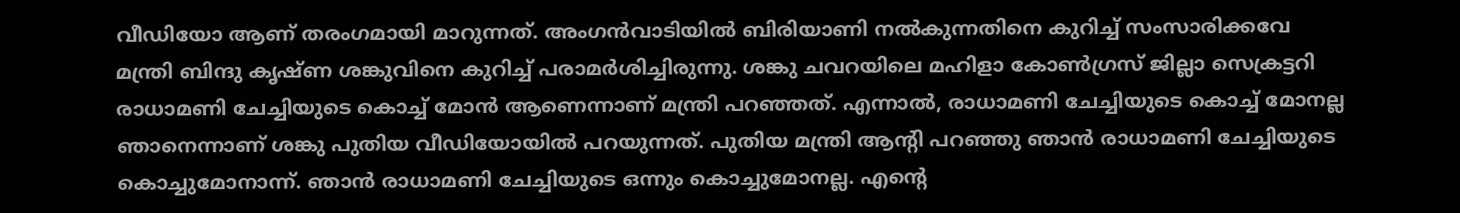വീഡിയോ ആണ് തരംഗമായി മാറുന്നത്. അംഗൻവാടിയിൽ ബിരിയാണി നൽകുന്നതിനെ കുറിച്ച് സംസാരിക്കവേ മന്ത്രി ബിന്ദു കൃഷ്ണ ശങ്കുവിനെ കുറിച്ച് പരാമർശിച്ചിരുന്നു. ശങ്കു ചവറയിലെ മഹിളാ കോൺഗ്രസ് ജില്ലാ സെക്രട്ടറി രാധാമണി ചേച്ചിയുടെ കൊച്ച് മോൻ ആണെന്നാണ് മന്ത്രി പറഞ്ഞത്. എന്നാൽ, രാധാമണി ചേച്ചിയുടെ കൊച്ച് മോനല്ല ഞാനെന്നാണ് ശങ്കു പുതിയ വീഡിയോയിൽ പറയുന്നത്. പുതിയ മന്ത്രി ആന്റി പറഞ്ഞു ഞാൻ രാധാമണി ചേച്ചിയുടെ കൊച്ചുമോനാന്ന്. ഞാൻ രാധാമണി ചേച്ചിയുടെ ഒന്നും കൊച്ചുമോനല്ല. എന്റെ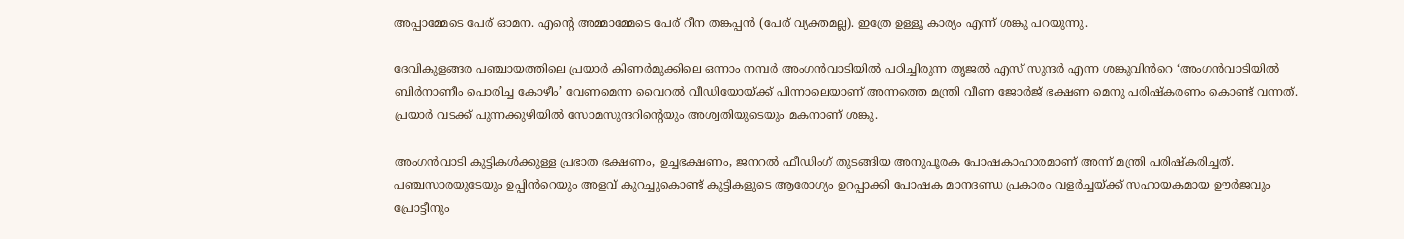അപ്പാമ്മേടെ പേര് ഓമന. എന്റെ അമ്മാമ്മേടെ പേര് റീന തങ്കപ്പൻ (പേര് വ്യക്തമല്ല). ഇത്രേ ഉള്ളൂ കാര്യം എന്ന് ശങ്കു പറയുന്നു.

ദേവികുളങ്ങര പഞ്ചായത്തിലെ പ്രയാർ കിണർമുക്കിലെ ഒന്നാം നമ്പർ അംഗൻവാടിയിൽ പഠിച്ചിരുന്ന തൃജൽ എസ് സുന്ദർ എന്ന ശങ്കുവിൻറെ ‘അംഗൻവാടിയിൽ ബിർനാണീം പൊരിച്ച കോഴീം’ വേണമെന്ന വൈറൽ വീഡിയോയ്ക്ക് പിന്നാലെയാണ് അന്നത്തെ മന്ത്രി വീണ ജോർജ് ഭക്ഷണ മെനു പരിഷ്കരണം കൊണ്ട് വന്നത്. പ്രയാർ വടക്ക് പുന്നക്കുഴിയിൽ സോമസുന്ദറിന്റെയും അശ്വതിയുടെയും മകനാണ് ശങ്കു.

അംഗൻവാടി കുട്ടികൾക്കുള്ള പ്രഭാത ഭക്ഷണം, ഉച്ചഭക്ഷണം, ജനറൽ ഫീഡിംഗ് തുടങ്ങിയ അനുപൂരക പോഷകാഹാരമാണ് അന്ന് മന്ത്രി പരിഷ്‌കരിച്ചത്. പഞ്ചസാരയുടേയും ഉപ്പിൻറെയും അളവ് കുറച്ചുകൊണ്ട് കുട്ടികളുടെ ആരോഗ്യം ഉറപ്പാക്കി പോഷക മാനദണ്ഡ പ്രകാരം വളർച്ചയ്ക്ക് സഹായകമായ ഊർജവും പ്രോട്ടീനും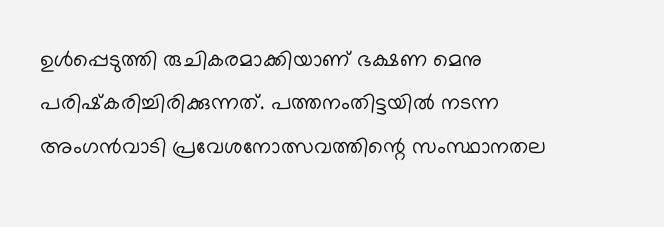ഉൾപ്പെടുത്തി രുചികരമാക്കിയാണ് ഭക്ഷണ മെനു പരിഷ്‌കരിച്ചിരിക്കുന്നത്. പത്തനംതിട്ടയിൽ നടന്ന അംഗൻവാടി പ്രവേശനോത്സവത്തിന്റെ സംസ്ഥാനതല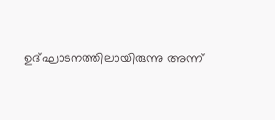ഉദ്ഘാടനത്തിലായിരുന്നു അന്ന്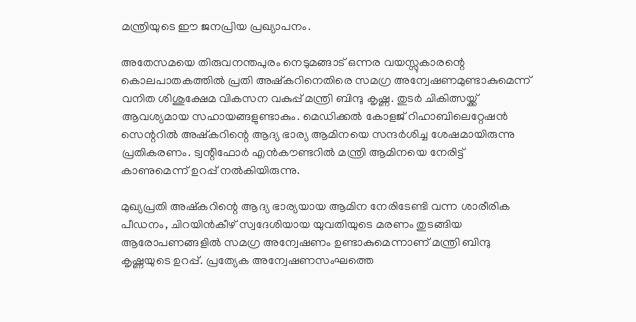മന്ത്രിയുടെ ഈ ജനപ്രിയ പ്രഖ്യാപനം.

അതേസമയെ തിരുവനന്തപുരം നെടുമങ്ങാട് ഒന്നര വയസ്സുകാരന്റെ കൊലപാതകത്തിൽ പ്രതി അഷ്കറിനെതിരെ സമഗ്ര അന്വേഷണമുണ്ടാകുമെന്ന് വനിത ശിശുക്ഷേമ വികസന വകുപ്പ് മന്ത്രി ബിന്ദു കൃഷ്ണ. തുടർ ചികിത്സയ്ക്ക് ആവശ്യമായ സഹായങ്ങളുണ്ടാകും. മെഡിക്കൽ കോളജ് റിഹാബിലെറ്റേഷൻ സെന്ററിൽ അഷ്കറിന്റെ ആദ്യ ഭാര്യ ആമിനയെ സന്ദർശിച്ച ശേഷമായിരുന്നു പ്രതികരണം. ട്വന്റിഫോർ എൻകൗണ്ടറിൽ മന്ത്രി ആമിനയെ നേരിട്ട് കാണുമെന്ന് ഉറപ്പ് നൽകിയിരുന്നു.

മുഖ്യപ്രതി അഷ്‌കറിന്റെ ആദ്യ ഭാര്യയായ ആമിന നേരിടേണ്ടി വന്ന ശാരീരിക പീഡനം, ചിറയിൻകീഴ് സ്വദേശിയായ യുവതിയുടെ മരണം തുടങ്ങിയ ആരോപണങ്ങളിൽ സമഗ്ര അന്വേഷണം ഉണ്ടാകുമെന്നാണ് മന്ത്രി ബിന്ദു കൃഷ്ണയുടെ ഉറപ്പ്. പ്രത്യേക അന്വേഷണസംഘത്തെ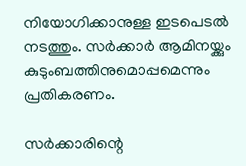നിയോഗിക്കാനുള്ള ഇടപെടൽ നടത്തും. സർക്കാർ ആമിനയ്ക്കും കുടുംബത്തിനുമൊപ്പമെന്നും പ്രതികരണം.

സർക്കാരിന്റെ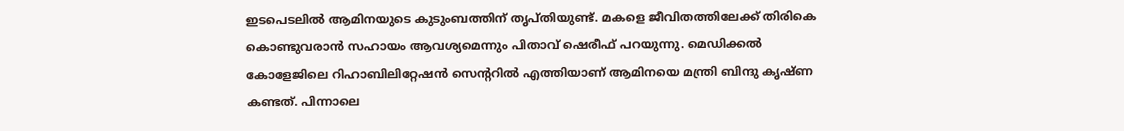ഇടപെടലിൽ ആമിനയുടെ കുടുംബത്തിന് തൃപ്തിയുണ്ട്. മകളെ ജീവിതത്തിലേക്ക് തിരികെ കൊണ്ടുവരാൻ സഹായം ആവശ്യമെന്നും പിതാവ് ഷെരീഫ് പറയുന്നു. മെഡിക്കൽ കോളേജിലെ റിഹാബിലിറ്റേഷൻ സെന്ററിൽ എത്തിയാണ് ആമിനയെ മന്ത്രി ബിന്ദു കൃഷ്ണ കണ്ടത്. പിന്നാലെ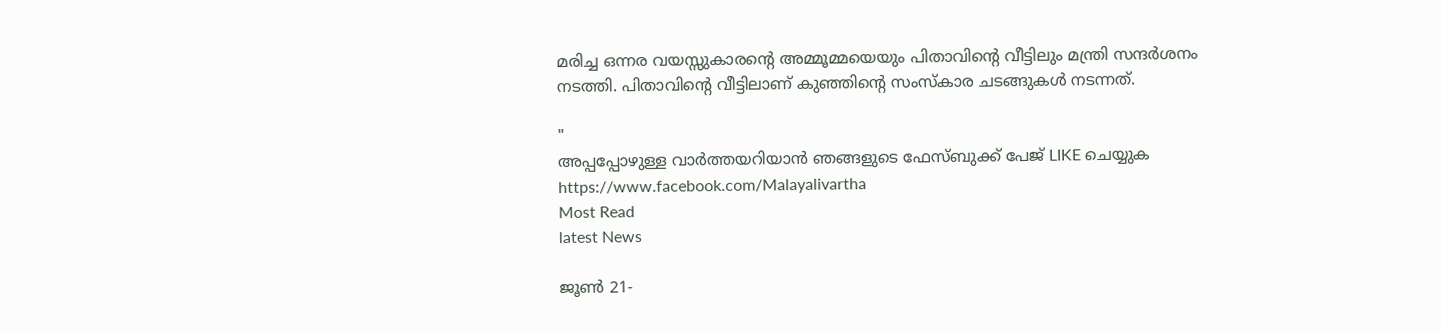മരിച്ച ഒന്നര വയസ്സുകാരന്റെ അമ്മൂമ്മയെയും പിതാവിന്റെ വീട്ടിലും മന്ത്രി സന്ദർശനം നടത്തി. പിതാവിന്റെ വീട്ടിലാണ് കുഞ്ഞിന്റെ സംസ്കാര ചടങ്ങുകൾ നടന്നത്.

"
അപ്പപ്പോഴുള്ള വാര്‍ത്തയറിയാന്‍ ഞങ്ങളുടെ ഫേസ്‌ബുക്ക്‌ പേജ് LIKE ചെയ്യുക
https://www.facebook.com/Malayalivartha
Most Read
latest News

ജൂൺ 21-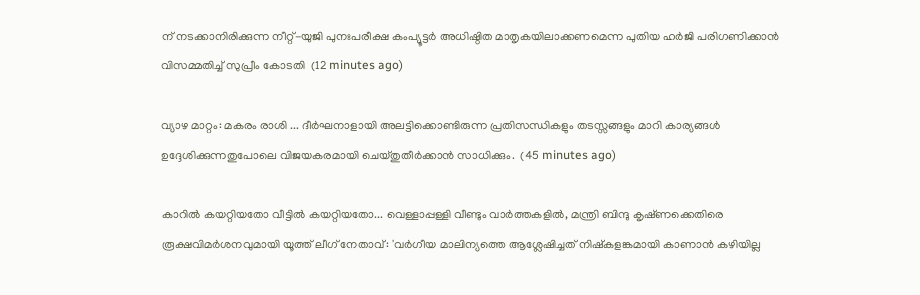ന് നടക്കാനിരിക്കുന്ന നീറ്റ്-യുജി പുനഃപരീക്ഷ കംപ്യൂട്ട‌ർ അധിഷ്ഠിത മാതൃകയിലാക്കണമെന്ന പുതിയ ഹർജി പരിഗണിക്കാൻ വിസമ്മതിച്ച് സുപ്രീം കോടതി  (12 minutes ago)

വ്യാഴ മാറ്റം: മകരം രാശി ... ദീർഘനാളായി അലട്ടിക്കൊണ്ടിരുന്ന പ്രതിസന്ധികളും തടസ്സങ്ങളും മാറി കാര്യങ്ങൾ ഉദ്ദേശിക്കുന്നതുപോലെ വിജയകരമായി ചെയ്തുതീർക്കാൻ സാധിക്കും.  (45 minutes ago)

കാറിൽ കയറ്റിയതോ വീട്ടിൽ കയറ്റിയതോ... വെള്ളാപ്പള്ളി വീണ്ടും വാർത്തകളിൽ, മന്ത്രി ബിന്ദു കൃഷ്‌ണക്കെതിരെ രൂക്ഷവിമർശനവുമായി യൂത്ത് ലീഗ് നേതാവ്: 'വർഗീയ മാലിന്യത്തെ ആശ്ലേഷിച്ചത് നിഷ്‌കളങ്കമായി കാണാൻ കഴിയില്ല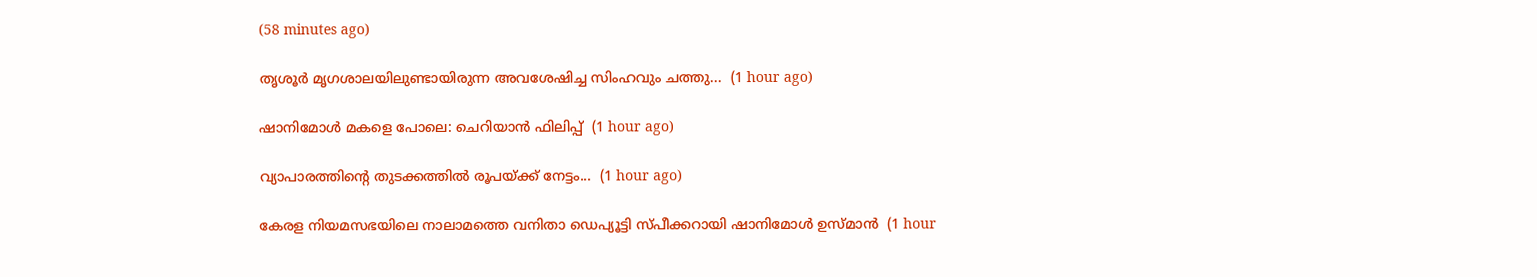(58 minutes ago)

തൃശൂർ മൃഗശാലയിലുണ്ടായിരുന്ന അവശേഷിച്ച സിംഹവും ചത്തു...  (1 hour ago)

ഷാനിമോൾ മകളെ പോലെ: ചെറിയാൻ ഫിലിപ്പ്  (1 hour ago)

വ്യാപാരത്തിന്റെ തുടക്കത്തില്‍ രൂപയ്ക്ക് നേട്ടം...  (1 hour ago)

കേരള നിയമസഭയിലെ നാലാമത്തെ വനിതാ ഡെപ്യൂട്ടി സ്പീക്കറായി ഷാനിമോൾ ഉസ്മാൻ  (1 hour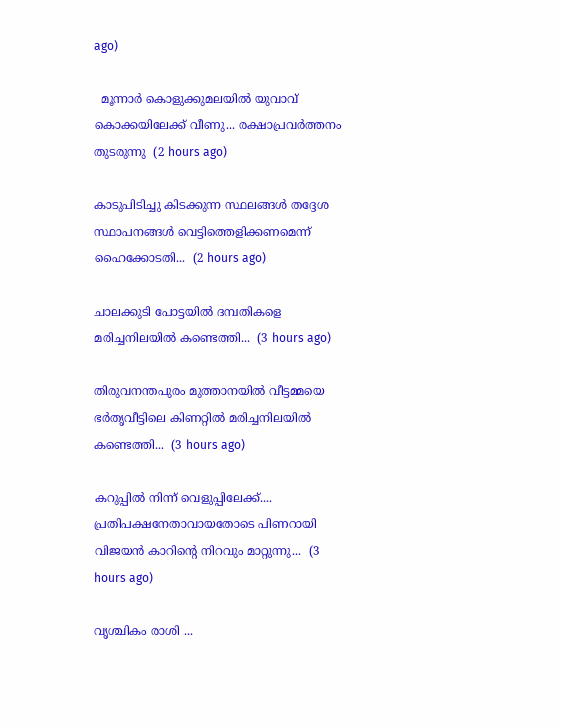ago)

  മൂന്നാർ കൊളുക്കുമലയിൽ യുവാവ് കൊക്കയിലേക്ക് വീണു... രക്ഷാപ്രവർത്തനം തുടരുന്നു  (2 hours ago)

കാടുപിടിച്ചു കിടക്കുന്ന സ്ഥലങ്ങൾ തദ്ദേശ സ്ഥാപനങ്ങൾ വെട്ടിത്തെളിക്കണമെന്ന് ഹൈക്കോടതി...  (2 hours ago)

ചാലക്കുടി പോട്ടയിൽ ദമ്പതികളെ മരിച്ചനിലയിൽ കണ്ടെത്തി...  (3 hours ago)

തിരുവനന്തപുരം മുത്താനയിൽ വീട്ടമ്മയെ ഭർതൃവീട്ടിലെ കിണറ്റിൽ മരിച്ചനിലയിൽ കണ്ടെത്തി...  (3 hours ago)

കറുപ്പിൽ നിന്ന് വെളുപ്പിലേക്ക്.... പ്രതിപക്ഷനേതാവായതോടെ പിണറായി വിജയൻ കാറിന്റെ നിറവും മാറ്റുന്നു...  (3 hours ago)

വൃശ്ചികം രാശി ...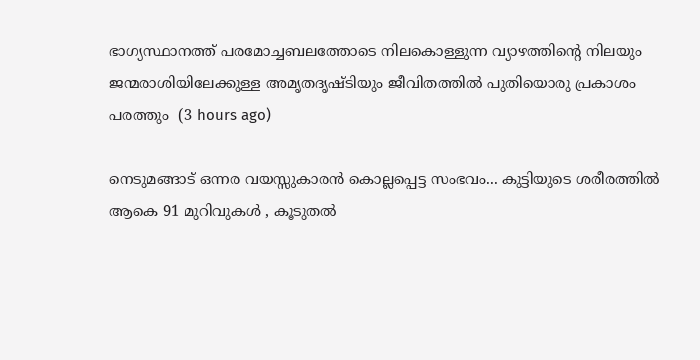ഭാഗ്യസ്ഥാനത്ത് പരമോച്ചബലത്തോടെ നിലകൊള്ളുന്ന വ്യാഴത്തിന്റെ നിലയും ജന്മരാശിയിലേക്കുള്ള അമൃതദൃഷ്ടിയും ജീവിതത്തിൽ പുതിയൊരു പ്രകാശം പരത്തും  (3 hours ago)

നെടുമങ്ങാട് ഒന്നര വയസ്സുകാരൻ കൊല്ലപ്പെട്ട സംഭവം... കുട്ടിയുടെ ശരീരത്തിൽ ആകെ 91 മുറിവുകൾ , കൂടുതൽ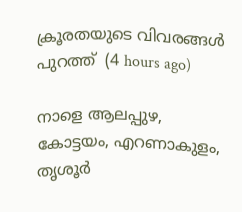ക്രൂരതയുടെ വിവരങ്ങൾ പുറത്ത്  (4 hours ago)

നാളെ ആലപ്പുഴ, കോട്ടയം, എറണാകുളം, തൃശൂർ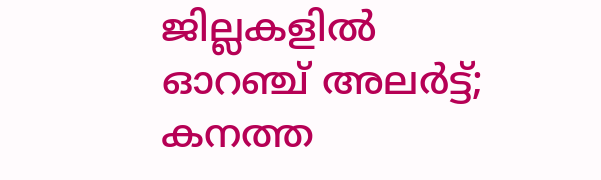ജില്ലകളിൽ ഓറഞ്ച് അലർട്ട്; കനത്ത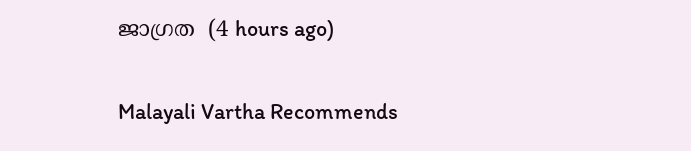ജാഗ്രത  (4 hours ago)

Malayali Vartha Recommends